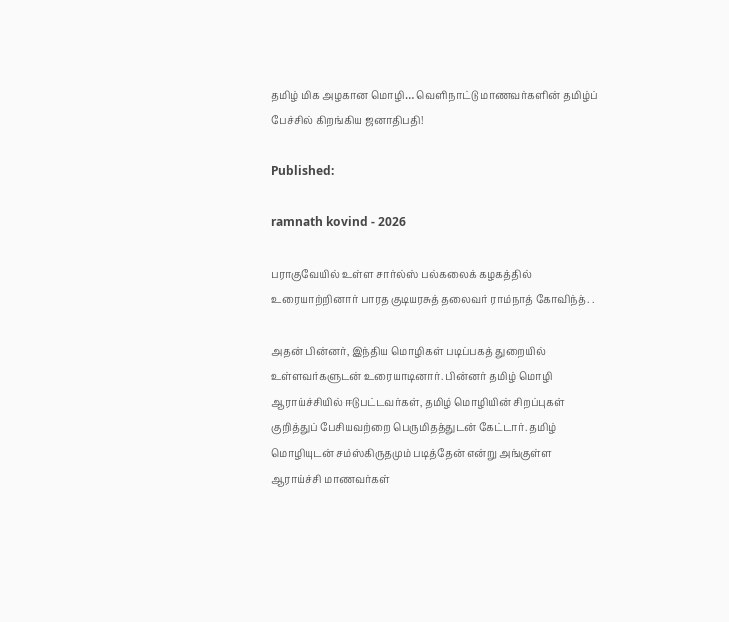தமிழ் மிக அழகான மொழி… வெளிநாட்டு மாணவர்களின் தமிழ்ப் பேச்சில் கிறங்கிய ஜனாதிபதி!

Published:

ramnath kovind - 2026

பராகுவேயில் உள்ள சார்ல்ஸ் பல்கலைக் கழகத்தில் உரையாற்றினார் பாரத குடியரசுத் தலைவர் ராம்நாத் கோவிந்த். .

அதன் பின்னர், இந்திய மொழிகள் படிப்பகத் துறையில் உள்ளவர்களுடன் உரையாடினார். பின்னர் தமிழ் மொழி ஆராய்ச்சியில் ஈடுபட்டவர்கள், தமிழ் மொழியின் சிறப்புகள் குறித்துப் பேசியவற்றை பெருமிதத்துடன் கேட்டார். தமிழ் மொழியுடன் சம்ஸ்கிருதமும் படித்தேன் என்று அங்குள்ள ஆராய்ச்சி மாணவர்கள்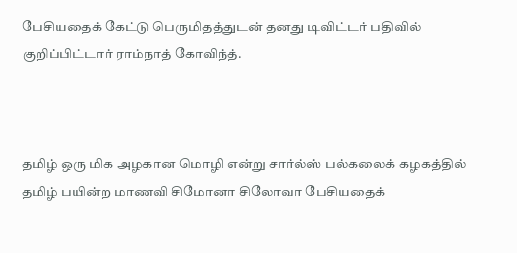பேசியதைக் கேட்டு பெருமிதத்துடன் தனது டிவிட்டர் பதிவில் குறிப்பிட்டார் ராம்நாத் கோவிந்த்.



தமிழ் ஒரு மிக அழகான மொழி என்று சார்ல்ஸ் பல்கலைக் கழகத்தில் தமிழ் பயின்ற மாணவி சிமோனா சிலோவா பேசியதைக்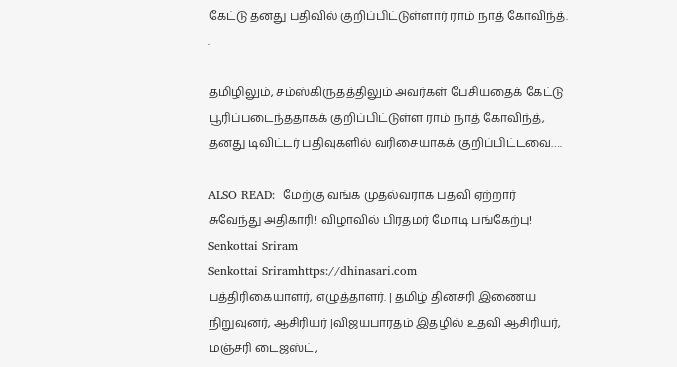கேட்டு தனது பதிவில் குறிப்பிட்டுள்ளார் ராம் நாத் கோவிந்த். .

தமிழிலும், சம்ஸ்கிருதத்திலும் அவர்கள் பேசியதைக் கேட்டு பூரிப்படைந்ததாகக் குறிப்பிட்டுள்ள ராம் நாத் கோவிந்த், தனது டிவிட்டர் பதிவுகளில் வரிசையாகக் குறிப்பிட்டவை….

ALSO READ:  மேற்கு வங்க முதல்வராக பதவி ஏற்றார் சுவேந்து அதிகாரி! விழாவில் பிரதமர் மோடி பங்கேற்பு!
Senkottai Sriram
Senkottai Sriramhttps://dhinasari.com
பத்திரிகையாளர், எழுத்தாளர். | தமிழ் தினசரி இணைய நிறுவுனர், ஆசிரியர் |விஜயபாரதம் இதழில் உதவி ஆசிரியர், மஞ்சரி டைஜஸ்ட்,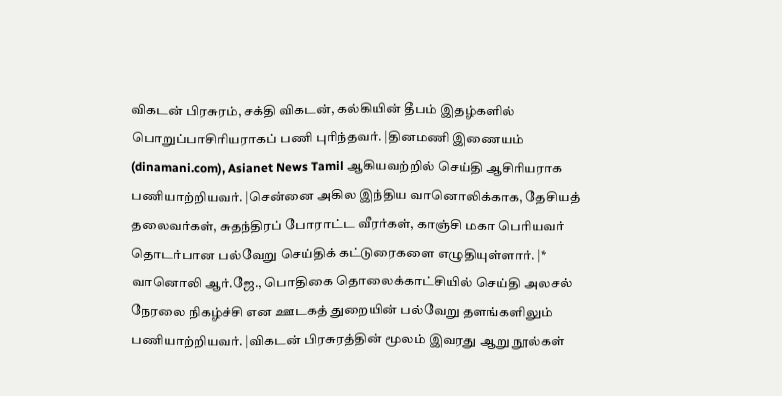விகடன் பிரசுரம், சக்தி விகடன், கல்கியின் தீபம் இதழ்களில் பொறுப்பாசிரியராகப் பணி புரிந்தவர். |தினமணி இணையம் (dinamani.com), Asianet News Tamil ஆகியவற்றில் செய்தி ஆசிரியராக பணியாற்றியவர். |சென்னை அகில இந்திய வானொலிக்காக, தேசியத் தலைவர்கள், சுதந்திரப் போராட்ட வீரர்கள், காஞ்சி மகா பெரியவர் தொடர்பான பல்வேறு செய்திக் கட்டுரைகளை எழுதியுள்ளார். |* வானொலி ஆர்.ஜே., பொதிகை தொலைக்காட்சியில் செய்தி அலசல் நேரலை நிகழ்ச்சி என ஊடகத் துறையின் பல்வேறு தளங்களிலும் பணியாற்றியவர். |விகடன் பிரசுரத்தின் மூலம் இவரது ஆறு நூல்கள்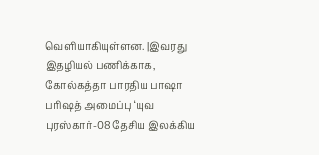வெளியாகியுள்ளன. |இவரது இதழியல் பணிக்காக, கோல்கத்தா பாரதிய பாஷா பரிஷத் அமைப்பு ‘யுவ புரஸ்கார்-08 தேசிய இலக்கிய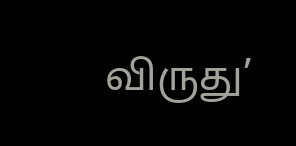விருது’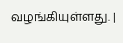வழங்கியுள்ளது. |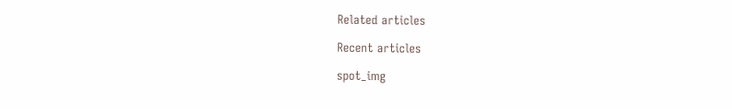Related articles

Recent articles

spot_img